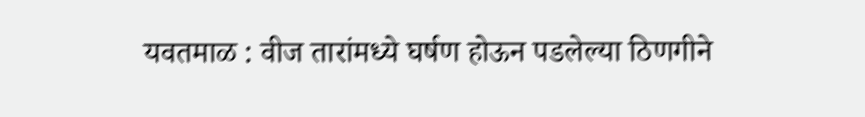यवतमाळ : वीज तारांमध्ये घर्षण होऊन पडलेल्या ठिणगीने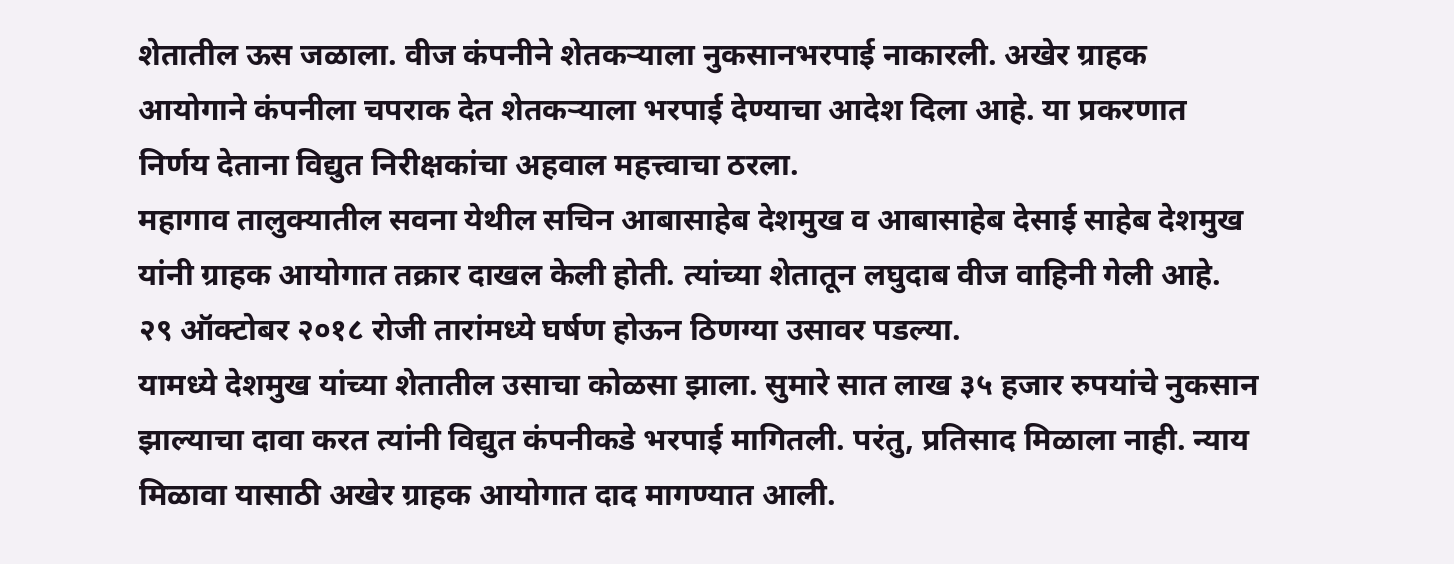शेतातील ऊस जळाला. वीज कंपनीने शेतकऱ्याला नुकसानभरपाई नाकारली. अखेर ग्राहक आयोगाने कंपनीला चपराक देत शेतकऱ्याला भरपाई देण्याचा आदेश दिला आहे. या प्रकरणात निर्णय देताना विद्युत निरीक्षकांचा अहवाल महत्त्वाचा ठरला.
महागाव तालुक्यातील सवना येथील सचिन आबासाहेब देशमुख व आबासाहेब देसाई साहेब देशमुख यांनी ग्राहक आयोगात तक्रार दाखल केली होती. त्यांच्या शेतातून लघुदाब वीज वाहिनी गेली आहे. २९ ऑक्टोबर २०१८ रोजी तारांमध्ये घर्षण होऊन ठिणग्या उसावर पडल्या.
यामध्ये देशमुख यांच्या शेतातील उसाचा कोळसा झाला. सुमारे सात लाख ३५ हजार रुपयांचे नुकसान झाल्याचा दावा करत त्यांनी विद्युत कंपनीकडे भरपाई मागितली. परंतु, प्रतिसाद मिळाला नाही. न्याय मिळावा यासाठी अखेर ग्राहक आयोगात दाद मागण्यात आली.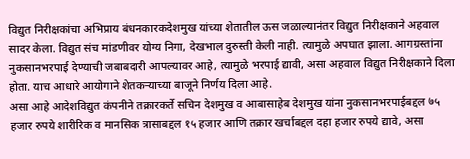विद्युत निरीक्षकांचा अभिप्राय बंधनकारकदेशमुख यांच्या शेतातील ऊस जळाल्यानंतर विद्युत निरीक्षकाने अहवाल सादर केला. विद्युत संच मांडणीवर योग्य निगा, देखभाल दुरुस्ती केली नाही. त्यामुळे अपघात झाला. आगग्रस्तांना नुकसानभरपाई देण्याची जबाबदारी आपल्यावर आहे, त्यामुळे भरपाई द्यावी, असा अहवाल विद्युत निरीक्षकाने दिला होता. याच आधारे आयोगाने शेतकऱ्याच्या बाजूने निर्णय दिला आहे.
असा आहे आदेशविद्युत कंपनीने तक्रारकर्ते सचिन देशमुख व आबासाहेब देशमुख यांना नुकसानभरपाईबद्दल ७५ हजार रुपये शारीरिक व मानसिक त्रासाबद्दल १५ हजार आणि तक्रार खर्चाबद्दल दहा हजार रुपये द्यावे, असा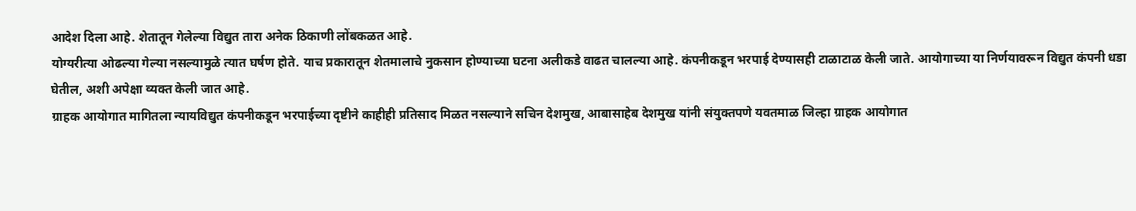आदेश दिला आहे. शेतातून गेलेल्या विद्युत तारा अनेक ठिकाणी लोंबकळत आहे.
योग्यरीत्या ओढल्या गेल्या नसल्यामुळे त्यात घर्षण होते. याच प्रकारातून शेतमालाचे नुकसान होण्याच्या घटना अलीकडे वाढत चालल्या आहे. कंपनीकडून भरपाई देण्यासही टाळाटाळ केली जाते. आयोगाच्या या निर्णयावरून विद्युत कंपनी धडा घेतील, अशी अपेक्षा व्यक्त केली जात आहे.
ग्राहक आयोगात मागितला न्यायविद्युत कंपनीकडून भरपाईच्या दृष्टीने काहीही प्रतिसाद मिळत नसल्याने सचिन देशमुख, आबासाहेब देशमुख यांनी संयुक्तपणे यवतमाळ जिल्हा ग्राहक आयोगात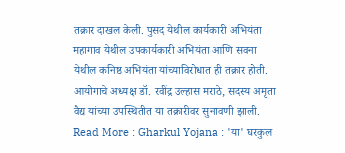तक्रार दाखल केली. पुसद येथील कार्यकारी अभियंता महागाव येथील उपकार्यकारी अभियंता आणि सवना येथील कनिष्ठ अभियंता यांच्याविरोधात ही तक्रार होती. आयोगाचे अध्यक्ष डॉ. रवींद्र उल्हास मराठे, सदस्य अमृता वैद्य यांच्या उपस्थितीत या तक्रारीवर सुनावणी झाली.
Read More : Gharkul Yojana : 'या' घरकुल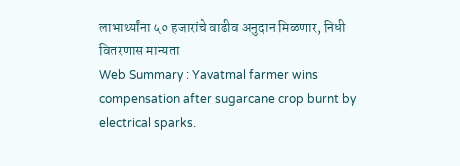लाभार्थ्यांना ५० हजारांचे वाढीव अनुदान मिळणार, निधी वितरणास मान्यता
Web Summary : Yavatmal farmer wins compensation after sugarcane crop burnt by electrical sparks.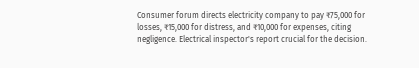Consumer forum directs electricity company to pay ₹75,000 for losses, ₹15,000 for distress, and ₹10,000 for expenses, citing negligence. Electrical inspector's report crucial for the decision.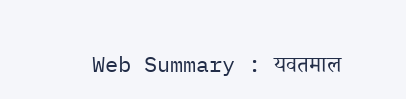Web Summary : यवतमाल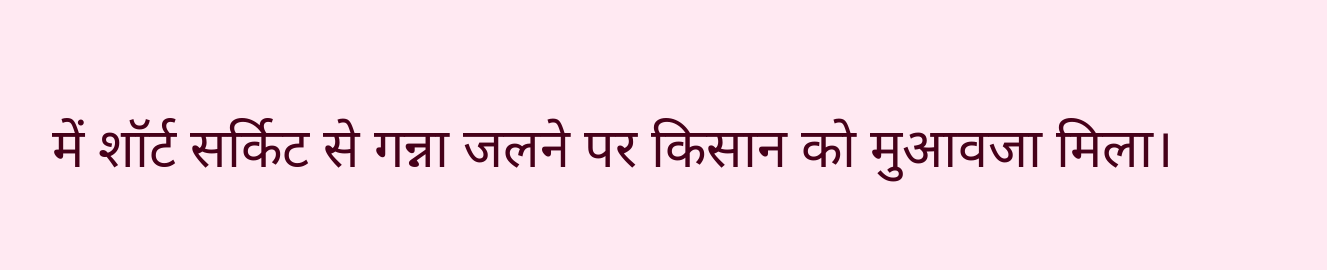में शॉर्ट सर्किट से गन्ना जलने पर किसान को मुआवजा मिला।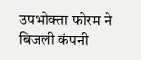उपभोक्ता फोरम ने बिजली कंपनी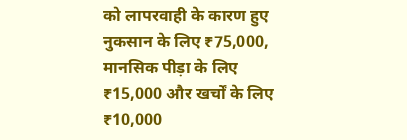को लापरवाही के कारण हुए नुकसान के लिए ₹75,000, मानसिक पीड़ा के लिए ₹15,000 और खर्चों के लिए ₹10,000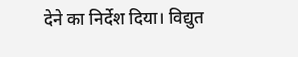देने का निर्देश दिया। विद्युत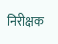निरीक्षक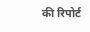की रिपोर्ट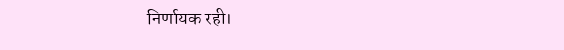निर्णायक रही।